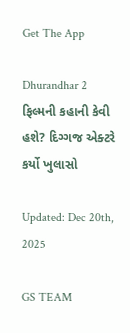Get The App

Dhurandhar 2 ફિલ્મની કહાની કેવી હશે? દિગ્ગજ એક્ટરે કર્યો ખુલાસો

Updated: Dec 20th, 2025

GS TEAM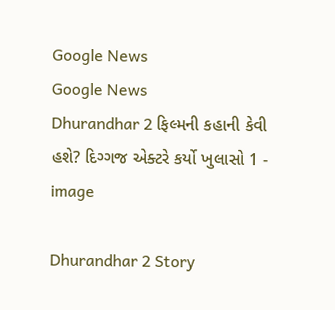Google News
Google News
Dhurandhar 2 ફિલ્મની કહાની કેવી હશે? દિગ્ગજ એક્ટરે કર્યો ખુલાસો 1 - image

Dhurandhar 2 Story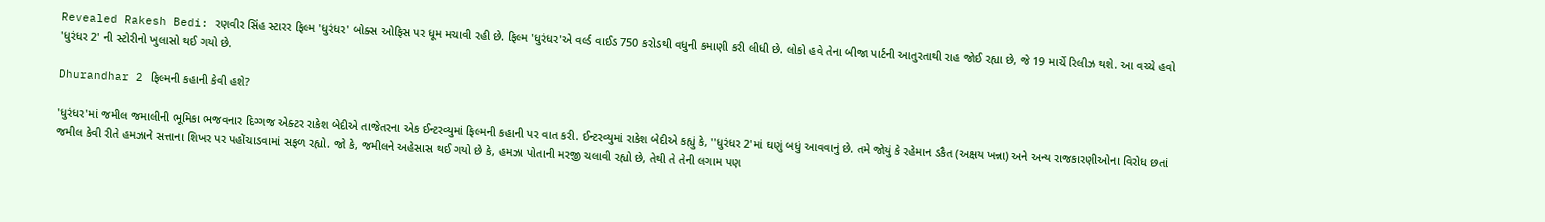Revealed Rakesh Bedi: રણવીર સિંહ સ્ટારર ફિલ્મ 'ધુરંધર' બોક્સ ઓફિસ પર ધૂમ મચાવી રહી છે. ફિલ્મ 'ધુરંધર'એ વર્લ્ડ વાઈડ 750 કરોડથી વધુની કમાણી કરી લીધી છે. લોકો હવે તેના બીજા પાર્ટની આતુરતાથી રાહ જોઈ રહ્યા છે, જે 19 માર્ચે રિલીઝ થશે. આ વચ્ચે હવો 'ધુરંધર 2' ની સ્ટોરીનો ખુલાસો થઈ ગયો છે.

Dhurandhar 2 ફિલ્મની કહાની કેવી હશે?

'ધુરંધર'માં જમીલ જમાલીની ભૂમિકા ભજવનાર દિગ્ગજ એક્ટર રાકેશ બેદીએ તાજેતરના એક ઈન્ટરવ્યુમાં ફિલ્મની કહાની પર વાત કરી. ઈન્ટરવ્યુમાં રાકેશ બેદીએ કહ્યું કે, ''ધુરંધર 2'માં ઘણું બધું આવવાનું છે. તમે જોયું કે રહેમાન ડકૈત (અક્ષય ખન્ના) અને અન્ય રાજકારણીઓના વિરોધ છતાં જમીલ કેવી રીતે હમઝાને સત્તાના શિખર પર પહોંચાડવામાં સફળ રહ્યો. જો કે, જમીલને અહેસાસ થઈ ગયો છે કે, હમઝા પોતાની મરજી ચલાવી રહ્યો છે, તેથી તે તેની લગામ પણ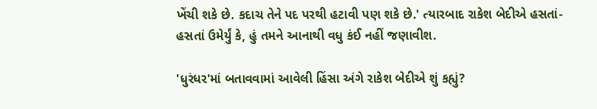ખેંચી શકે છે. કદાચ તેને પદ પરથી હટાવી પણ શકે છે.' ત્યારબાદ રાકેશ બેદીએ હસતાં-હસતાં ઉમેર્યું કે, હું તમને આનાથી વધુ કંઈ નહીં જણાવીશ.

'ધુરંધર'માં બતાવવામાં આવેલી હિંસા અંગે રાકેશ બેદીએ શું કહ્યું?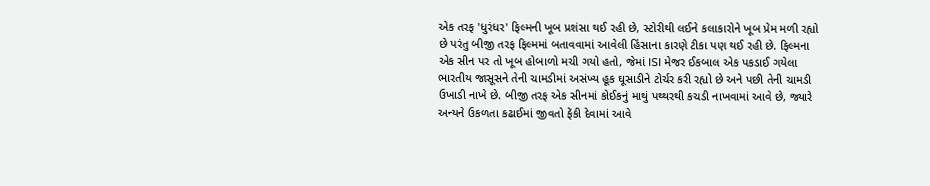એક તરફ 'ધુરંધર' ફિલ્મની ખૂબ પ્રશંસા થઈ રહી છે, સ્ટોરીથી લઈને કલાકારોને ખૂબ પ્રેમ મળી રહ્યો છે પરંતુ બીજી તરફ ફિલ્મમાં બતાવવામાં આવેલી હિંસાના કારણે ટીકા પણ થઈ રહી છે. ફિલ્મના એક સીન પર તો ખૂબ હોબાળો મચી ગયો હતો, જેમાં ISI મેજર ઈકબાલ એક પકડાઈ ગયેલા ભારતીય જાસૂસને તેની ચામડીમાં અસંખ્ય હૂક ઘૂસાડીને ટોર્ચર કરી રહ્યો છે અને પછી તેની ચામડી ઉખાડી નાખે છે. બીજી તરફ એક સીનમાં કોઈકનું માથું પથ્થરથી કચડી નાખવામાં આવે છે, જ્યારે અન્યને ઉકળતા કઢાઈમાં જીવતો ફેંકી દેવામાં આવે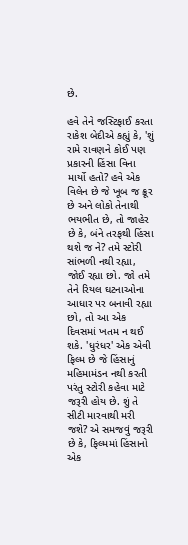છે.

હવે તેને જસ્ટિફાઈ કરતા રાકેશ બેદીએ કહ્યું કે, 'શું રામે રાવણને કોઈ પણ પ્રકારની હિંસા વિના માર્યો હતો? હવે એક વિલેન છે જે ખૂબ જ ક્રૂર છે અને લોકો તેનાથી ભયભીત છે, તો જાહેર છે કે, બંને તરફથી હિંસા થશે જ ને? તમે સ્ટોરી સાંભળી નથી રહ્યા, જોઈ રહ્યા છો. જો તમે તેને રિયલ ઘટનાઓના આધાર પર બનાવી રહ્યા છો, તો આ એક દિવસમાં ખતમ ન થઈ શકે. 'ધુરંધર' એક એવી ફિલ્મ છે જે હિંસાનું મહિમામંડન નથી કરતી પરંતુ સ્ટોરી કહેવા માટે જરૂરી હોય છે. શું તે સીટી મારવાથી મરી જશે? એ સમજવું જરૂરી છે કે, ફિલ્મમાં હિંસાનો એક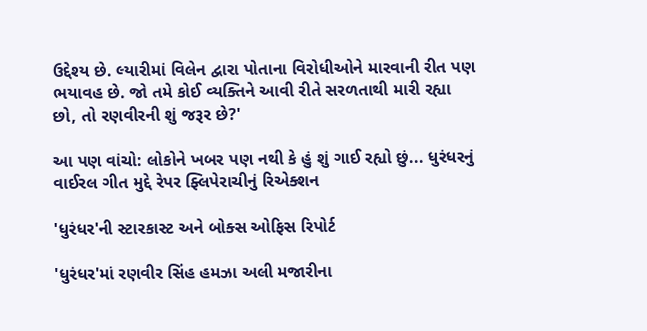ઉદ્દેશ્ય છે. લ્યારીમાં વિલેન દ્વારા પોતાના વિરોધીઓને મારવાની રીત પણ ભયાવહ છે. જો તમે કોઈ વ્યક્તિને આવી રીતે સરળતાથી મારી રહ્યા છો, તો રણવીરની શું જરૂર છે?'

આ પણ વાંચો: લોકોને ખબર પણ નથી કે હું શું ગાઈ રહ્યો છું... ધુરંધરનું વાઈરલ ગીત મુદ્દે રેપર ફ્લિપેરાચીનું રિએક્શન

'ધુરંધર'ની સ્ટારકાસ્ટ અને બોક્સ ઓફિસ રિપોર્ટ

'ધુરંધર'માં રણવીર સિંહ હમઝા અલી મજારીના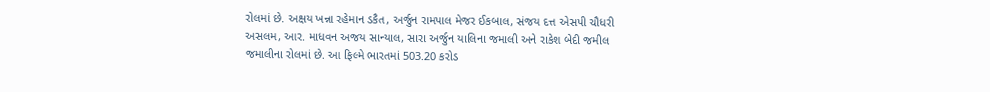રોલમાં છે. અક્ષય ખન્ના રહેમાન ડકૈત, અર્જુન રામપાલ મેજર ઈકબાલ, સંજય દત્ત એસપી ચૌધરી અસલમ, આર. માધવન અજય સાન્યાલ, સારા અર્જુન યાલિના જમાલી અને રાકેશ બેદી જમીલ જમાલીના રોલમાં છે. આ ફિલ્મે ભારતમાં 503.20 કરોડ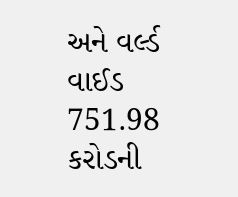અને વર્લ્ડ વાઈડ 751.98 કરોડની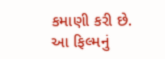કમાણી કરી છે. આ ફિલ્મનું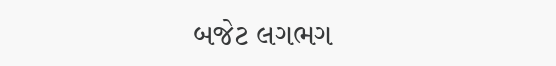બજેટ લગભગ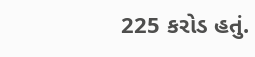225 કરોડ હતું.